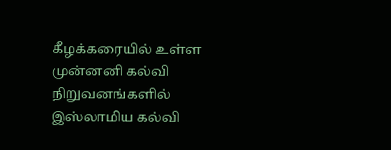கீழக்கரையில் உள்ள முன்னனி கல்வி நிறுவனங்களில் இஸ்லாமிய கல்வி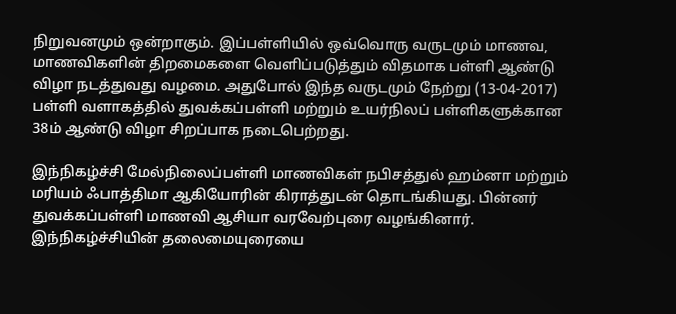நிறுவனமும் ஒன்றாகும். இப்பள்ளியில் ஒவ்வொரு வருடமும் மாணவ, மாணவிகளின் திறமைகளை வெளிப்படுத்தும் விதமாக பள்ளி ஆண்டு விழா நடத்துவது வழமை. அதுபோல் இந்த வருடமும் நேற்று (13-04-2017) பள்ளி வளாகத்தில் துவக்கப்பள்ளி மற்றும் உயர்நிலப் பள்ளிகளுக்கான 38ம் ஆண்டு விழா சிறப்பாக நடைபெற்றது.

இந்நிகழ்ச்சி மேல்நிலைப்பள்ளி மாணவிகள் நபிசத்துல் ஹம்னா மற்றும் மரியம் ஃபாத்திமா ஆகியோரின் கிராத்துடன் தொடங்கியது. பின்னர் துவக்கப்பள்ளி மாணவி ஆசியா வரவேற்புரை வழங்கினார். இந்நிகழ்ச்சியின் தலைமையுரையை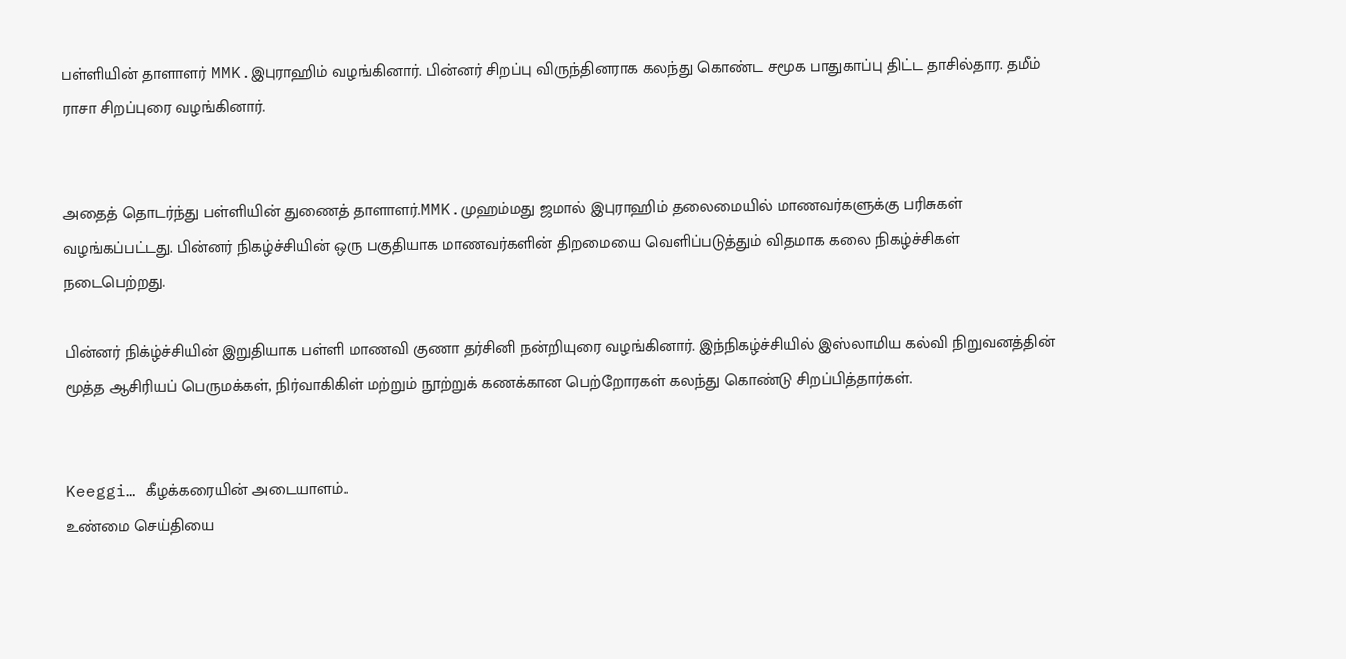பள்ளியின் தாளாளர் MMK.இபுராஹிம் வழங்கினார். பின்னர் சிறப்பு விருந்தினராக கலந்து கொண்ட சமூக பாதுகாப்பு திட்ட தாசில்தார. தமீம் ராசா சிறப்புரை வழங்கினார்.


அதைத் தொடர்ந்து பள்ளியின் துணைத் தாளாளர்.MMK.முஹம்மது ஜமால் இபுராஹிம் தலைமையில் மாணவர்களுக்கு பரிசுகள் வழங்கப்பட்டது. பின்னர் நிகழ்ச்சியின் ஒரு பகுதியாக மாணவர்களின் திறமையை வெளிப்படுத்தும் விதமாக கலை நிகழ்ச்சிகள் நடைபெற்றது.

பின்னர் நிக்ழ்ச்சியின் இறுதியாக பள்ளி மாணவி குணா தர்சினி நன்றியுரை வழங்கினார். இந்நிகழ்ச்சியில் இஸ்லாமிய கல்வி நிறுவனத்தின் மூத்த ஆசிரியப் பெருமக்கள், நிர்வாகிகிள் மற்றும் நூற்றுக் கணக்கான பெற்றோரகள் கலந்து கொண்டு சிறப்பித்தார்கள்.


Keeggi… கீழக்கரையின் அடையாளம்..
உண்மை செய்தியை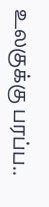உலகுக்கு பரப்ப..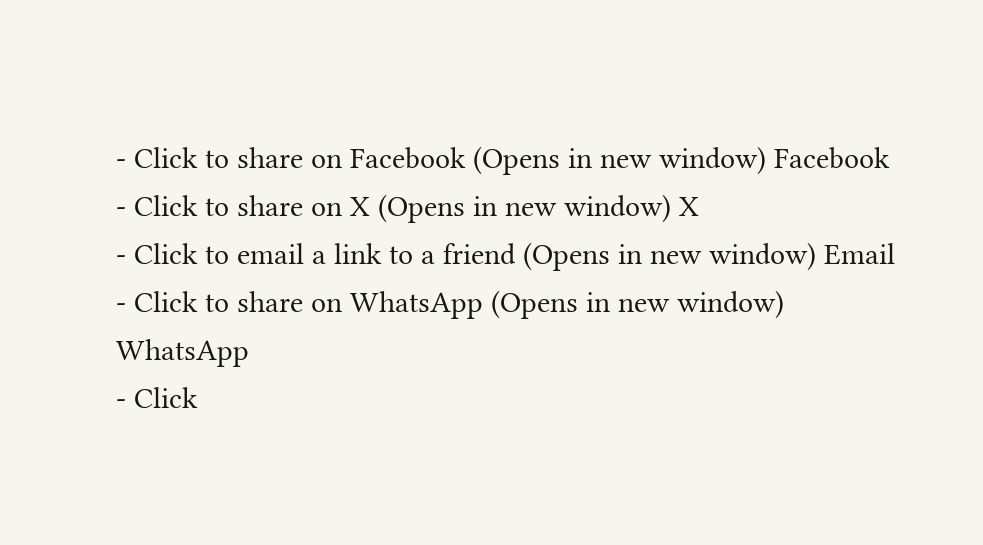- Click to share on Facebook (Opens in new window) Facebook
- Click to share on X (Opens in new window) X
- Click to email a link to a friend (Opens in new window) Email
- Click to share on WhatsApp (Opens in new window) WhatsApp
- Click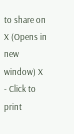to share on X (Opens in new window) X
- Click to print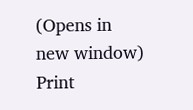(Opens in new window) Print